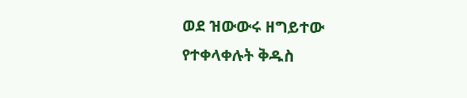ወደ ዝውውሩ ዘግይተው የተቀላቀሉት ቅዱስ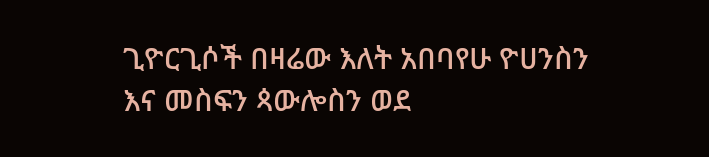ጊዮርጊሶች በዛሬው እለት አበባየሁ ዮሀንስን እና መስፍን ጳውሎስን ወደ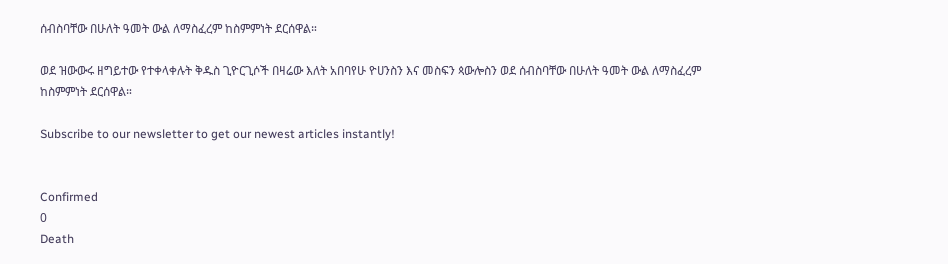ሰብስባቸው በሁለት ዓመት ውል ለማስፈረም ከስምምነት ደርሰዋል።

ወደ ዝውውሩ ዘግይተው የተቀላቀሉት ቅዱስ ጊዮርጊሶች በዛሬው እለት አበባየሁ ዮሀንስን እና መስፍን ጳውሎስን ወደ ሰብስባቸው በሁለት ዓመት ውል ለማስፈረም ከስምምነት ደርሰዋል።

Subscribe to our newsletter to get our newest articles instantly!


Confirmed
0
Death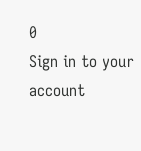0
Sign in to your account